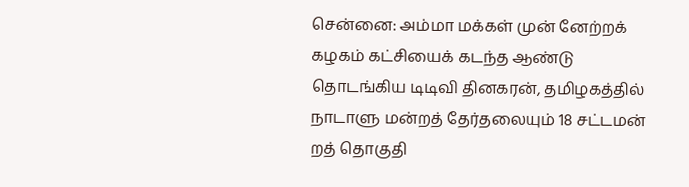சென்னை: அம்மா மக்கள் முன் னேற்றக் கழகம் கட்சியைக் கடந்த ஆண்டு தொடங்கிய டிடிவி தினகரன், தமிழகத்தில் நாடாளு மன்றத் தேர்தலையும் 18 சட்டமன் றத் தொகுதி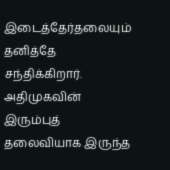இடைத்தேர்தலையும் தனித்தே சந்திக்கிறார். அதிமுகவின் இரும்புத் தலைவியாக இருந்த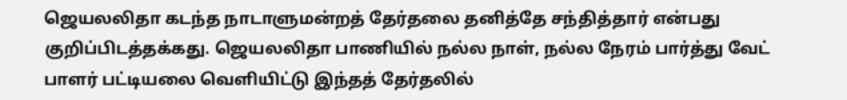ஜெயலலிதா கடந்த நாடாளுமன்றத் தேர்தலை தனித்தே சந்தித்தார் என்பது குறிப்பிடத்தக்கது. ஜெயலலிதா பாணியில் நல்ல நாள், நல்ல நேரம் பார்த்து வேட் பாளர் பட்டியலை வெளியிட்டு இந்தத் தேர்தலில்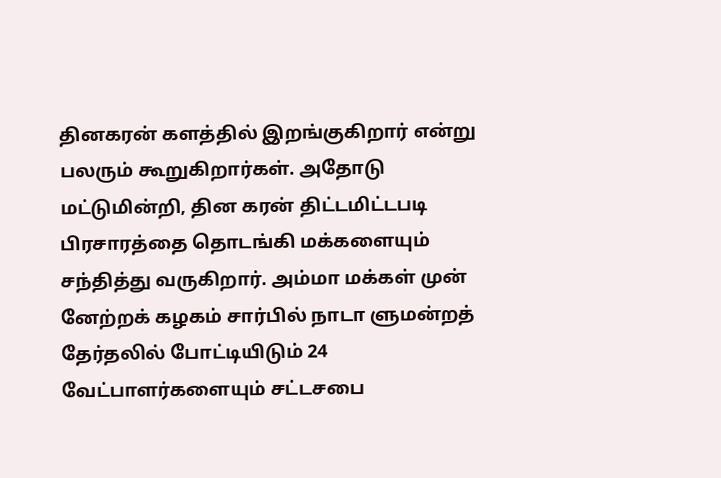தினகரன் களத்தில் இறங்குகிறார் என்று பலரும் கூறுகிறார்கள். அதோடு மட்டுமின்றி, தின கரன் திட்டமிட்டபடி பிரசாரத்தை தொடங்கி மக்களையும் சந்தித்து வருகிறார். அம்மா மக்கள் முன் னேற்றக் கழகம் சார்பில் நாடா ளுமன்றத் தேர்தலில் போட்டியிடும் 24 வேட்பாளர்களையும் சட்டசபை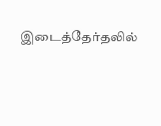இடைத்தேர்தலில்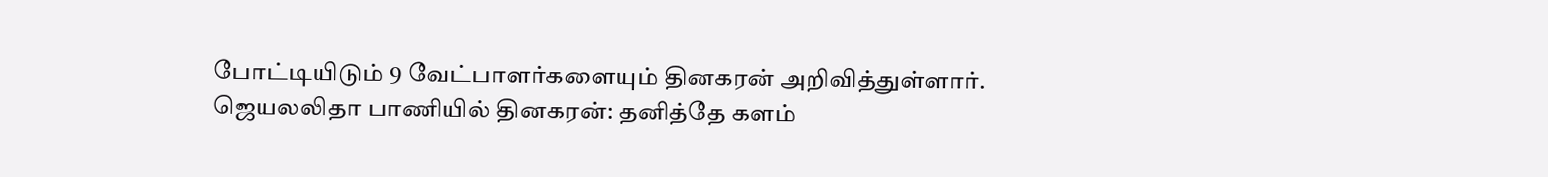போட்டியிடும் 9 வேட்பாளர்களையும் தினகரன் அறிவித்துள்ளார்.
ஜெயலலிதா பாணியில் தினகரன்: தனித்தே களம்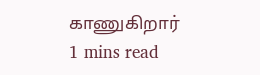காணுகிறார்
1 mins read